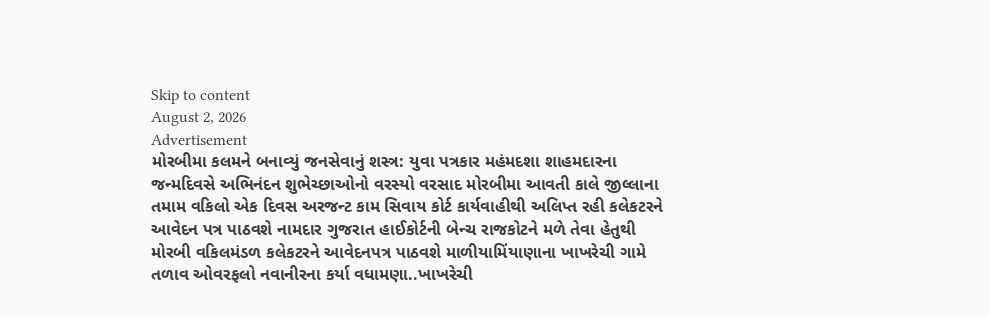Skip to content
August 2, 2026
Advertisement
મોરબીમા કલમને બનાવ્યું જનસેવાનું શસ્ત્ર: યુવા પત્રકાર મહંમદશા શાહમદારના જન્મદિવસે અભિનંદન શુભેચ્છાઓનો વરસ્યો વરસાદ મોરબીમા આવતી કાલે જીલ્લાના તમામ વકિલો એક દિવસ અરજન્ટ કામ સિવાય કોર્ટ કાર્યવાહીથી અલિપ્ત રહી કલેકટરને આવેદન પત્ર પાઠવશે નામદાર ગુજરાત હાઈકોર્ટની બેન્ચ રાજકોટને મળે તેવા હેતુથી મોરબી વકિલમંડળ કલેકટરને આવેદનપત્ર પાઠવશે માળીયામિંયાણાના ખાખરેચી ગામે તળાવ ઓવરફલો નવાનીરના કર્યા વધામણા..ખાખરેચી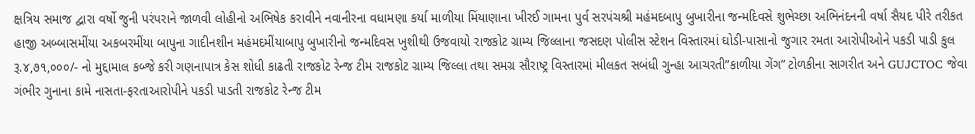ક્ષત્રિય સમાજ દ્વારા વર્ષો જુની પરંપરાને જાળવી લોહીનો અભિષેક કરાવીને નવાનીરના વધામણા કર્યા માળીયા મિંયાણાના ખીરઈ ગામના પુર્વ સરપંચશ્રી મહંમદબાપુ બુખારીના જન્મદિવસે શુભેચ્છા અભિનંદનની વર્ષા સૈયદ પીરે તરીકત હાજી અબ્બાસમીંયા અકબરમીંયા બાપુના ગાદીનશીન મહંમદમીંયાબાપુ બુખારીનો જન્મદિવસ ખુશીથી ઉજવાયો રાજકોટ ગ્રામ્ય જિલ્લાના જસદણ પોલીસ સ્ટેશન વિસ્તારમાં ઘોડી-પાસાનો જુગાર રમતા આરોપીઓને પકડી પાડી કુલ રૂ.૪,૭૧,૦૦૦/- નો મુદ્દામાલ કબ્જે કરી ગણનાપાત્ર કેસ શોધી કાઢતી રાજકોટ રેન્જ ટીમ રાજકોટ ગ્રામ્ય જિલ્લા તથા સમગ્ર સૌરાષ્ટ્ર વિસ્તારમાં મીલકત સબંધી ગુન્હા આચરતી”કાળીયા ગેંગ” ટોળકીના સાગરીત અને GUJCTOC જેવા ગંભીર ગુનાના કામે નાસતા-ફરતાઆરોપીને પકડી પાડતી રાજકોટ રેન્જ ટીમ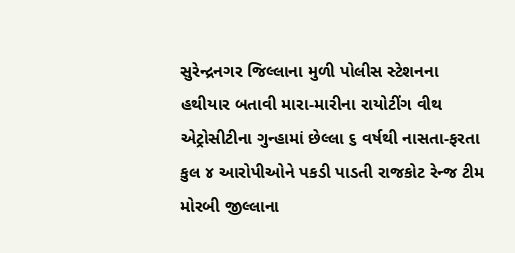સુરેન્દ્રનગર જિલ્લાના મુળી પોલીસ સ્ટેશનના હથીયાર બતાવી મારા-મારીના રાયોટીંગ વીથ એટ્રોસીટીના ગુન્હામાં છેલ્લા ૬ વર્ષથી નાસતા-ફરતા કુલ ૪ આરોપીઓને પકડી પાડતી રાજકોટ રેન્જ ટીમ મોરબી જીલ્લાના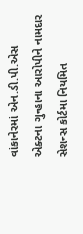વાંકાનેરમાં એન.ડી.પી.એસ એક્ટના ગુન્હાના આરોપીને નામદાર સેશન્સ કોર્ટમા નિયમિત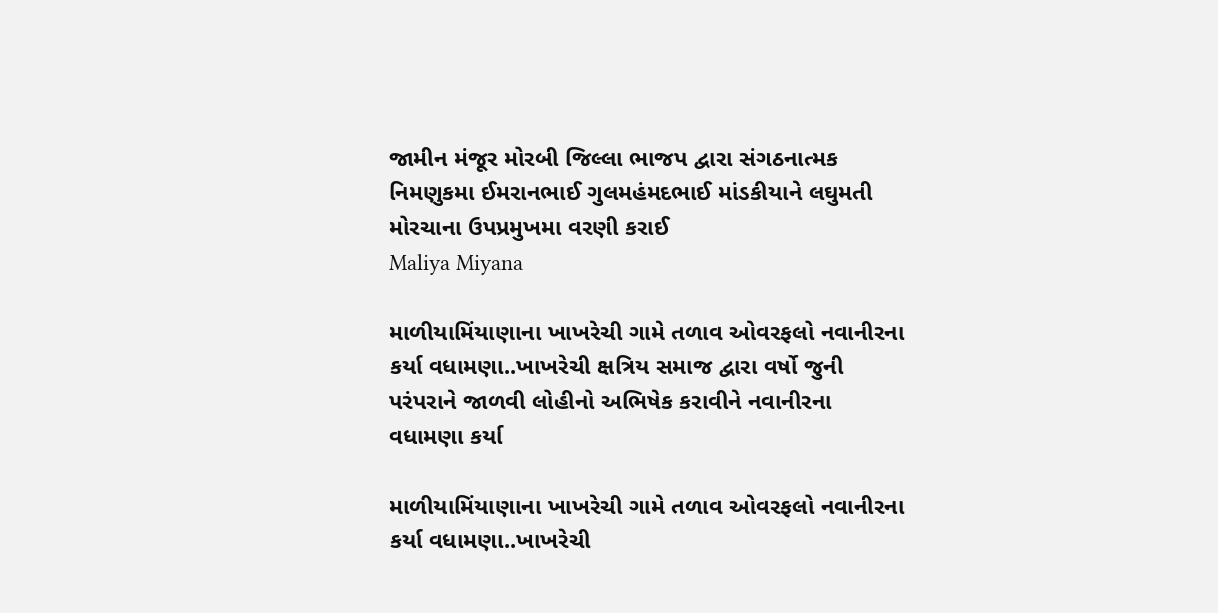જામીન મંજૂર મોરબી જિલ્લા ભાજપ દ્વારા સંગઠનાત્મક નિમણુકમા ઈમરાનભાઈ ગુલમહંમદભાઈ માંડકીયાને લઘુમતી મોરચાના ઉપપ્રમુખમા વરણી કરાઈ
Maliya Miyana

માળીયામિંયાણાના ખાખરેચી ગામે તળાવ ઓવરફલો નવાનીરના કર્યા વધામણા..ખાખરેચી ક્ષત્રિય સમાજ દ્વારા વર્ષો જુની પરંપરાને જાળવી લોહીનો અભિષેક કરાવીને નવાનીરના વધામણા કર્યા

માળીયામિંયાણાના ખાખરેચી ગામે તળાવ ઓવરફલો નવાનીરના કર્યા વધામણા..ખાખરેચી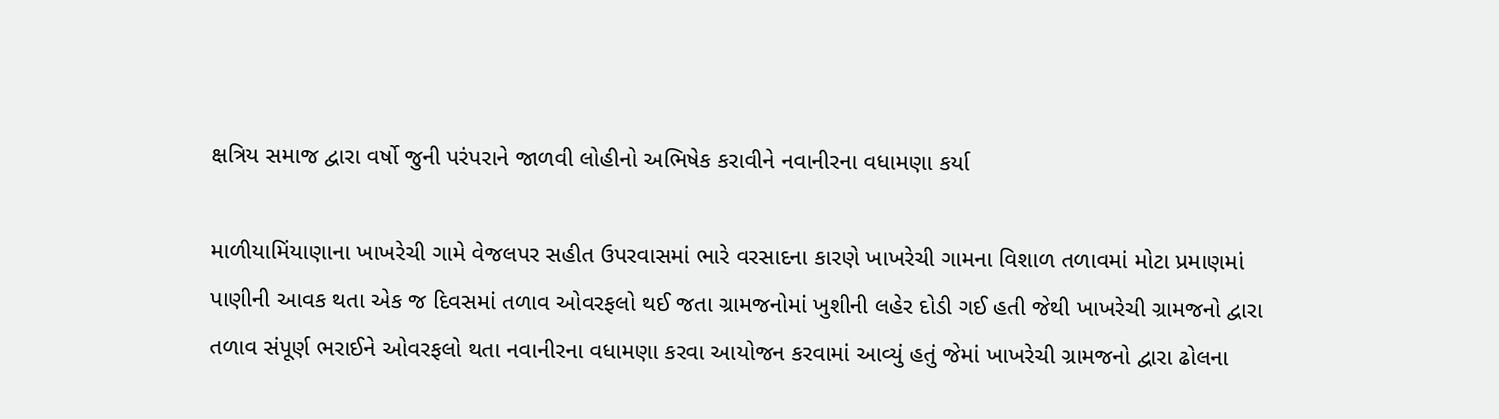ક્ષત્રિય સમાજ દ્વારા વર્ષો જુની પરંપરાને જાળવી લોહીનો અભિષેક કરાવીને નવાનીરના વધામણા કર્યા

માળીયામિંયાણાના ખાખરેચી ગામે વેજલપર સહીત ઉપરવાસમાં ભારે વરસાદના કારણે ખાખરેચી ગામના વિશાળ તળાવમાં મોટા પ્રમાણમાં પાણીની આવક થતા એક જ દિવસમાં તળાવ ઓવરફલો થઈ જતા ગ્રામજનોમાં ખુશીની લહેર દોડી ગઈ હતી જેથી ખાખરેચી ગ્રામજનો દ્વારા તળાવ સંપૂર્ણ ભરાઈને ઓવરફલો થતા નવાનીરના વધામણા કરવા આયોજન કરવામાં આવ્યું હતું જેમાં ખાખરેચી ગ્રામજનો દ્વારા ઢોલના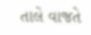તાલે વાજતે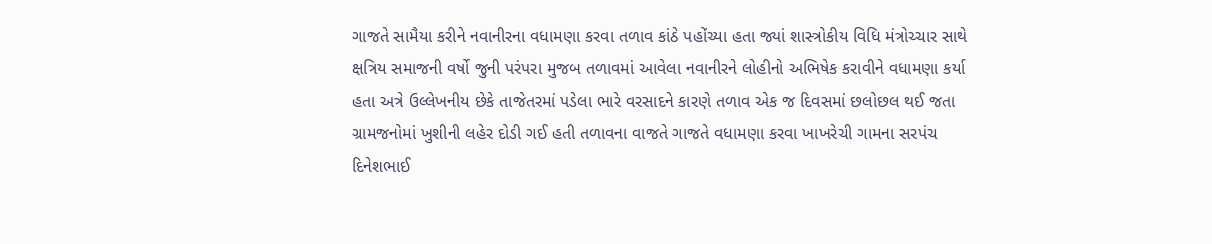ગાજતે સામૈયા કરીને નવાનીરના વધામણા કરવા તળાવ કાંઠે પહોંચ્યા હતા જ્યાં શાસ્ત્રોકીય વિધિ મંત્રોચ્ચાર સાથે ક્ષત્રિય સમાજની વર્ષો જુની પરંપરા મુજબ તળાવમાં આવેલા નવાનીરને લોહીનો અભિષેક કરાવીને વધામણા કર્યા હતા અત્રે ઉલ્લેખનીય છેકે તાજેતરમાં પડેલા ભારે વરસાદને કારણે તળાવ એક જ દિવસમાં છલોછલ થઈ જતા ગ્રામજનોમાં ખુશીની લહેર દોડી ગઈ હતી તળાવના વાજતે ગાજતે વધામણા કરવા ખાખરેચી ગામના સરપંચ દિનેશભાઈ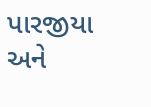પારજીયા અને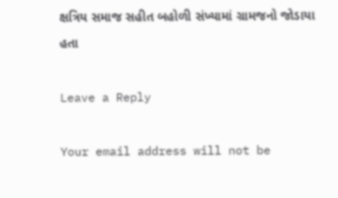ક્ષત્રિય સમાજ સહીત બહોળી સંખ્યામાં ગ્રામજનો જોડાયા હતા

Leave a Reply

Your email address will not be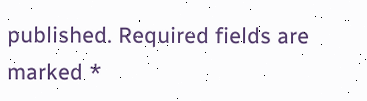published. Required fields are marked *